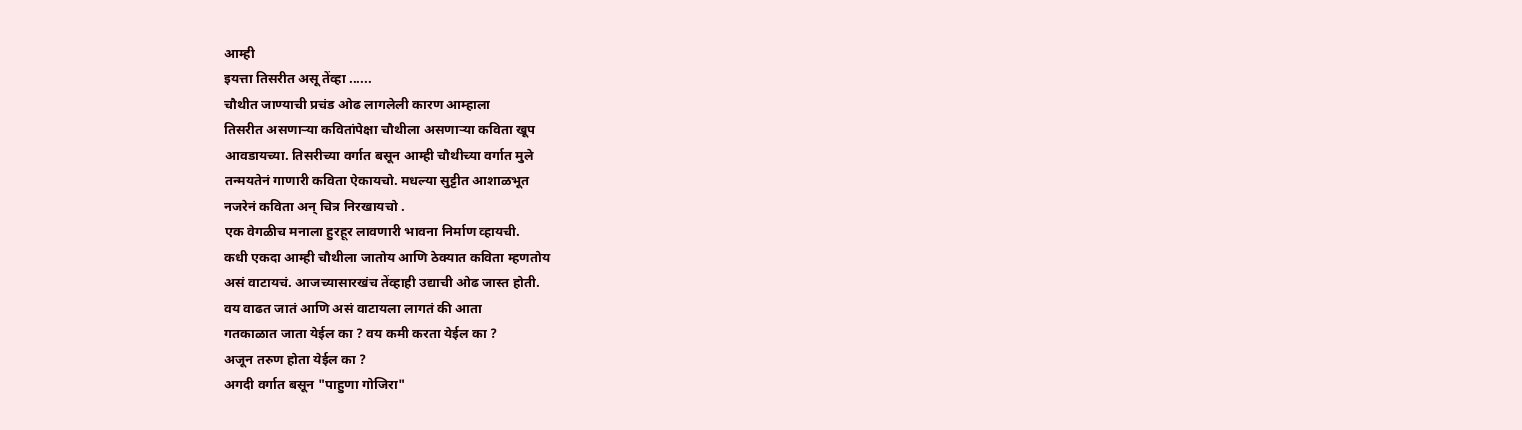आम्ही
इयत्ता तिसरीत असू तेंव्हा ......
चौथीत जाण्याची प्रचंड ओढ लागलेली कारण आम्हाला
तिसरीत असणाऱ्या कवितांपेक्षा चौथीला असणाऱ्या कविता खूप
आवडायच्या. तिसरीच्या वर्गात बसून आम्ही चौथीच्या वर्गात मुले
तन्मयतेनं गाणारी कविता ऐकायचो. मधल्या सुट्टीत आशाळभूत
नजरेनं कविता अन् चित्र निरखायचो .
एक वेगळीच मनाला हुरहूर लावणारी भावना निर्माण व्हायची.
कधी एकदा आम्ही चौथीला जातोय आणि ठेक्यात कविता म्हणतोय
असं वाटायचं. आजच्यासारखंच तेंव्हाही उद्याची ओढ जास्त होती.
वय वाढत जातं आणि असं वाटायला लागतं की आता
गतकाळात जाता येईल का ? वय कमी करता येईल का ?
अजून तरुण होता येईल का ?
अगदी वर्गात बसून "पाहुणा गोजिरा"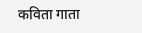कविता गाता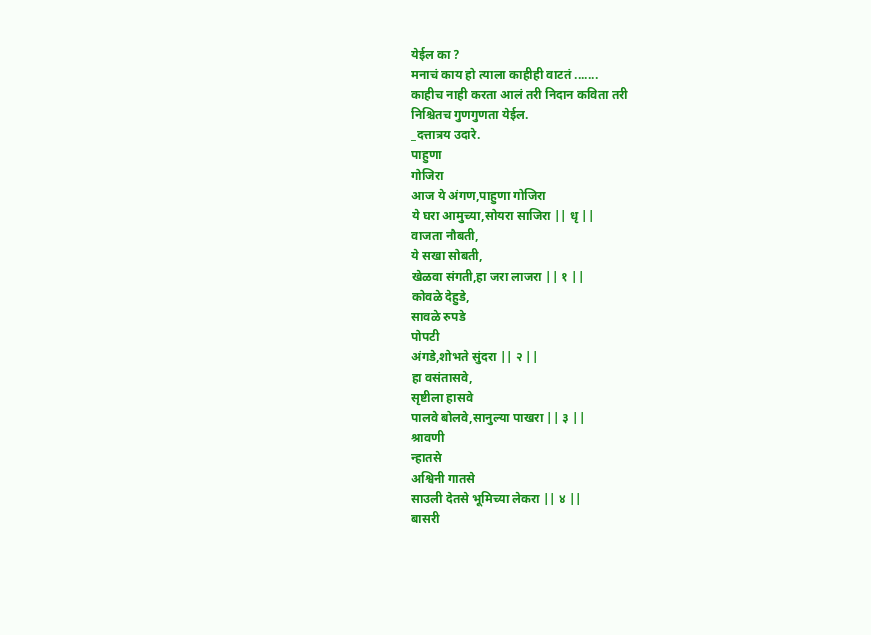येईल का ?
मनाचं काय हो त्याला काहीही वाटतं .......
काहीच नाही करता आलं तरी निदान कविता तरी
निश्चितच गुणगुणता येईल.
_दत्तात्रय उदारे.
पाहुणा
गोजिरा
आज ये अंगण,पाहुणा गोजिरा
ये घरा आमुच्या,सोयरा साजिरा || धृ ||
वाजता नौबती,
ये सखा सोबती,
खेळवा संगती,हा जरा लाजरा || १ ||
कोवळे देहुडे,
सावळे रुपडे
पोपटी
अंगडे,शोभते सुंदरा || २ ||
हा वसंतासवे,
सृष्टीला हासवे
पालवे बोलवे,सानुल्या पाखरा || ३ ||
श्रावणी
न्हातसे
अश्विनी गातसे
साउली देतसे भूमिच्या लेकरा || ४ ||
बासरी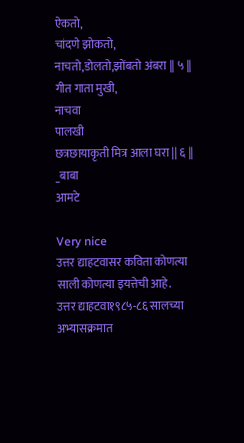ऐकतो,
चांदणे झोकतो,
नाचतो,डोलतो,झोंबतो अंबरा || ५ ||
गीत गाता मुखी,
नाचवा
पालखी
छत्रछायाकृती मित्र आला घरा || ६ ||
_बाबा
आमटे

Very nice
उत्तर द्याहटवासर कविता कोणत्या साली कोणत्या इयत्तेची आहे.
उत्तर द्याहटवा१९८५-८६ सालच्या अभ्यासक्रमात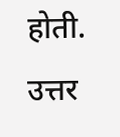होती.
उत्तर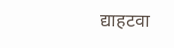द्याहटवा